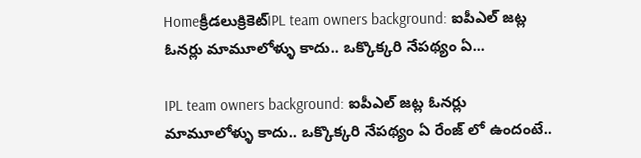Homeక్రీడలుక్రికెట్‌IPL team owners background: ఐపీఎల్ జట్ల ఓనర్లు మామూలోళ్ళు కాదు.. ఒక్కొక్కరి నేపథ్యం ఏ...

IPL team owners background: ఐపీఎల్ జట్ల ఓనర్లు మామూలోళ్ళు కాదు.. ఒక్కొక్కరి నేపథ్యం ఏ రేంజ్ లో ఉందంటే..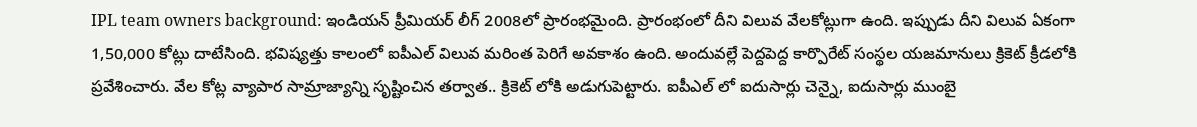IPL team owners background: ఇండియన్ ప్రీమియర్ లీగ్ 2008లో ప్రారంభమైంది. ప్రారంభంలో దీని విలువ వేలకోట్లుగా ఉంది. ఇప్పుడు దీని విలువ ఏకంగా 1,50,000 కోట్లు దాటేసింది. భవిష్యత్తు కాలంలో ఐపీఎల్ విలువ మరింత పెరిగే అవకాశం ఉంది. అందువల్లే పెద్దపెద్ద కార్పొరేట్ సంస్థల యజమానులు క్రికెట్ క్రీడలోకి ప్రవేశించారు. వేల కోట్ల వ్యాపార సామ్రాజ్యాన్ని సృష్టించిన తర్వాత.. క్రికెట్ లోకి అడుగుపెట్టారు. ఐపీఎల్ లో ఐదుసార్లు చెన్నై, ఐదుసార్లు ముంబై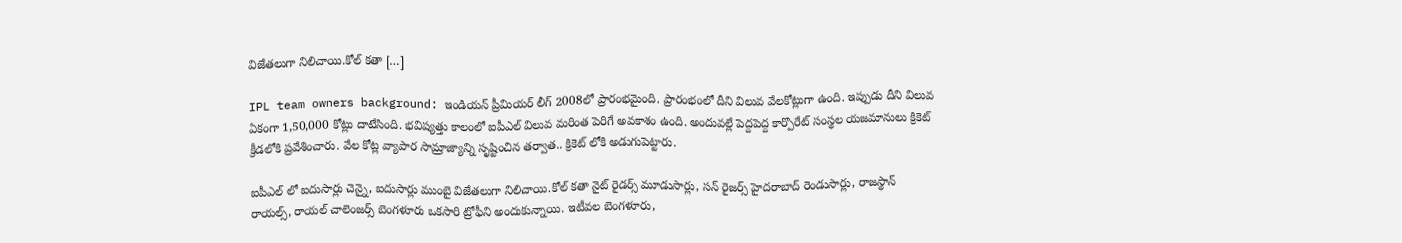విజేతలుగా నిలిచాయి.కోల్ కతా […]

IPL team owners background: ఇండియన్ ప్రీమియర్ లీగ్ 2008లో ప్రారంభమైంది. ప్రారంభంలో దీని విలువ వేలకోట్లుగా ఉంది. ఇప్పుడు దీని విలువ ఏకంగా 1,50,000 కోట్లు దాటేసింది. భవిష్యత్తు కాలంలో ఐపీఎల్ విలువ మరింత పెరిగే అవకాశం ఉంది. అందువల్లే పెద్దపెద్ద కార్పొరేట్ సంస్థల యజమానులు క్రికెట్ క్రీడలోకి ప్రవేశించారు. వేల కోట్ల వ్యాపార సామ్రాజ్యాన్ని సృష్టించిన తర్వాత.. క్రికెట్ లోకి అడుగుపెట్టారు.

ఐపీఎల్ లో ఐదుసార్లు చెన్నై, ఐదుసార్లు ముంబై విజేతలుగా నిలిచాయి.కోల్ కతా నైట్ రైడర్స్ మూడుసార్లు, సన్ రైజర్స్ హైదరాబాద్ రెండుసార్లు, రాజస్థాన్ రాయల్స్, రాయల్ చాలెంజర్స్ బెంగళూరు ఒకసారి ట్రోఫీని అందుకున్నాయి. ఇటీవల బెంగళూరు,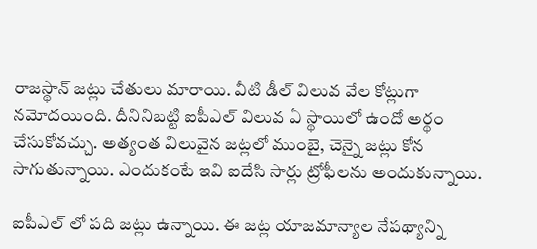రాజస్థాన్ జట్లు చేతులు మారాయి. వీటి డీల్ విలువ వేల కోట్లుగా నమోదయింది. దీనినిబట్టి ఐపీఎల్ విలువ ఏ స్థాయిలో ఉందో అర్థం చేసుకోవచ్చు. అత్యంత విలువైన జట్లలో ముంబై, చెన్నై జట్లు కోన సాగుతున్నాయి. ఎందుకంటే ఇవి ఐదేసి సార్లు ట్రోఫీలను అందుకున్నాయి.

ఐపీఎల్ లో పది జట్లు ఉన్నాయి. ఈ జట్ల యాజమాన్యాల నేపథ్యాన్ని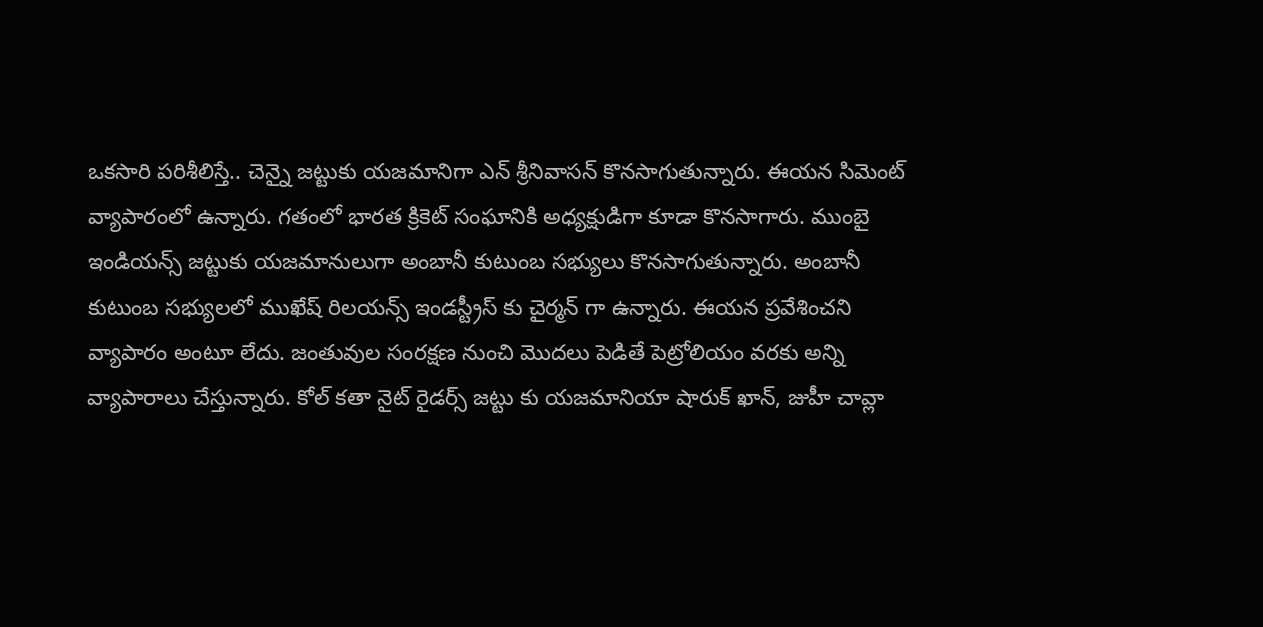ఒకసారి పరిశీలిస్తే.. చెన్నై జట్టుకు యజమానిగా ఎన్ శ్రీనివాసన్ కొనసాగుతున్నారు. ఈయన సిమెంట్ వ్యాపారంలో ఉన్నారు. గతంలో భారత క్రికెట్ సంఘానికి అధ్యక్షుడిగా కూడా కొనసాగారు. ముంబై ఇండియన్స్ జట్టుకు యజమానులుగా అంబానీ కుటుంబ సభ్యులు కొనసాగుతున్నారు. అంబానీ కుటుంబ సభ్యులలో ముఖేష్ రిలయన్స్ ఇండస్ట్రీస్ కు చైర్మన్ గా ఉన్నారు. ఈయన ప్రవేశించని వ్యాపారం అంటూ లేదు. జంతువుల సంరక్షణ నుంచి మొదలు పెడితే పెట్రోలియం వరకు అన్ని వ్యాపారాలు చేస్తున్నారు. కోల్ కతా నైట్ రైడర్స్ జట్టు కు యజమానియా షారుక్ ఖాన్, జుహీ చావ్లా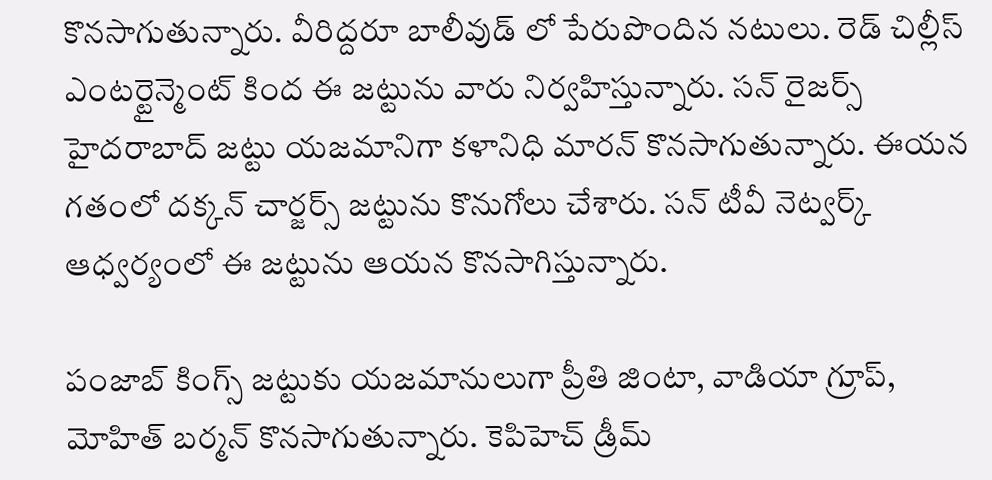కొనసాగుతున్నారు. వీరిద్దరూ బాలీవుడ్ లో పేరుపొందిన నటులు. రెడ్ చిల్లీస్ ఎంటర్టైన్మెంట్ కింద ఈ జట్టును వారు నిర్వహిస్తున్నారు. సన్ రైజర్స్ హైదరాబాద్ జట్టు యజమానిగా కళానిధి మారన్ కొనసాగుతున్నారు. ఈయన గతంలో దక్కన్ చార్జర్స్ జట్టును కొనుగోలు చేశారు. సన్ టీవీ నెట్వర్క్ ఆధ్వర్యంలో ఈ జట్టును ఆయన కొనసాగిస్తున్నారు.

పంజాబ్ కింగ్స్ జట్టుకు యజమానులుగా ప్రీతి జింటా, వాడియా గ్రూప్, మోహిత్ బర్మన్ కొనసాగుతున్నారు. కెపిహెచ్ డ్రీమ్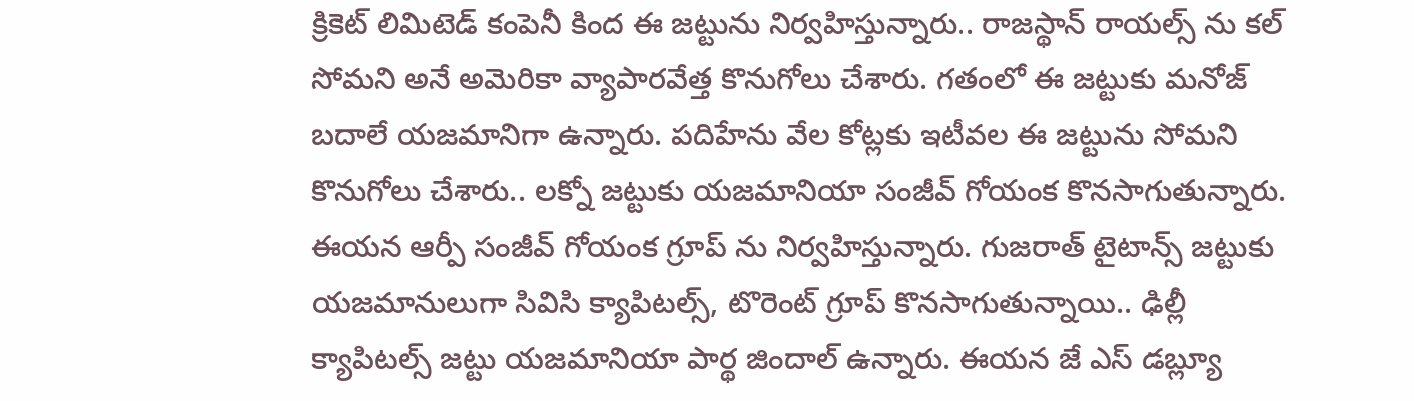క్రికెట్ లిమిటెడ్ కంపెనీ కింద ఈ జట్టును నిర్వహిస్తున్నారు.. రాజస్థాన్ రాయల్స్ ను కల్ సోమని అనే అమెరికా వ్యాపారవేత్త కొనుగోలు చేశారు. గతంలో ఈ జట్టుకు మనోజ్ బదాలే యజమానిగా ఉన్నారు. పదిహేను వేల కోట్లకు ఇటీవల ఈ జట్టును సోమని కొనుగోలు చేశారు.. లక్నో జట్టుకు యజమానియా సంజీవ్ గోయంక కొనసాగుతున్నారు. ఈయన ఆర్పీ సంజీవ్ గోయంక గ్రూప్ ను నిర్వహిస్తున్నారు. గుజరాత్ టైటాన్స్ జట్టుకు యజమానులుగా సివిసి క్యాపిటల్స్, టొరెంట్ గ్రూప్ కొనసాగుతున్నాయి.. ఢిల్లీ క్యాపిటల్స్ జట్టు యజమానియా పార్థ జిందాల్ ఉన్నారు. ఈయన జే ఎస్ డబ్ల్యూ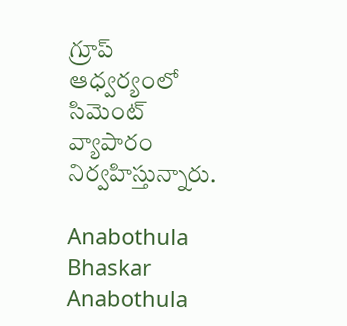గ్రూప్ ఆధ్వర్యంలో సిమెంట్ వ్యాపారం నిర్వహిస్తున్నారు.

Anabothula Bhaskar
Anabothula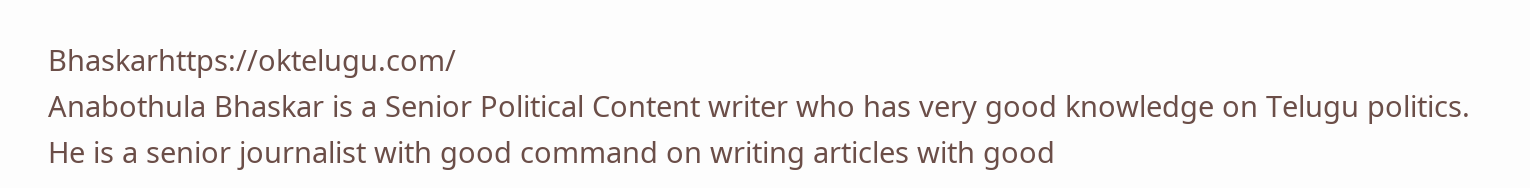Bhaskarhttps://oktelugu.com/
Anabothula Bhaskar is a Senior Political Content writer who has very good knowledge on Telugu politics. He is a senior journalist with good command on writing articles with good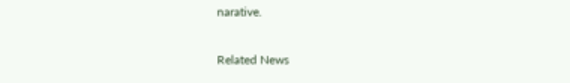narative.

Related News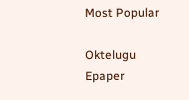Most Popular

Oktelugu Epaper